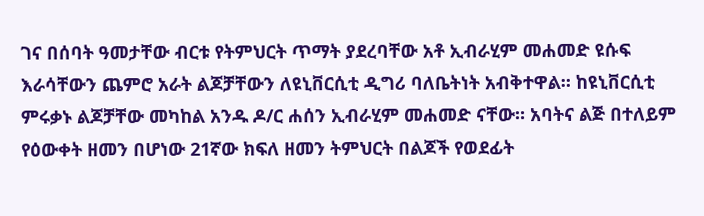ገና በሰባት ዓመታቸው ብርቱ የትምህርት ጥማት ያደረባቸው አቶ ኢብራሂም መሐመድ ዩሱፍ እራሳቸውን ጨምሮ አራት ልጆቻቸውን ለዩኒቨርሲቲ ዲግሪ ባለቤትነት አብቅተዋል። ከዩኒቨርሲቲ ምሩቃኑ ልጆቻቸው መካከል አንዱ ዶ/ር ሐሰን ኢብራሂም መሐመድ ናቸው። አባትና ልጅ በተለይም የዕውቀት ዘመን በሆነው 21ኛው ክፍለ ዘመን ትምህርት በልጆች የወደፊት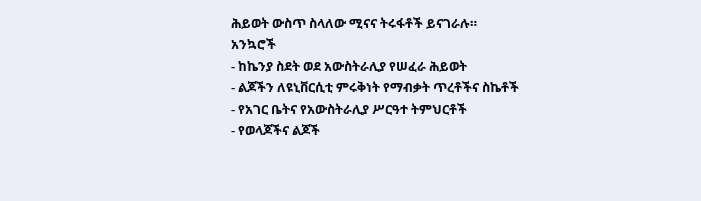ሕይወት ውስጥ ስላለው ሚናና ትሩፋቶች ይናገራሉ።
አንኳሮች
- ከኬንያ ስደት ወደ አውስትራሊያ የሠፈራ ሕይወት
- ልጆችን ለዩኒቨርሲቲ ምሩቅነት የማብቃት ጥረቶችና ስኬቶች
- የአገር ቤትና የአውስትራሊያ ሥርዓተ ትምህርቶች
- የወላጆችና ልጆች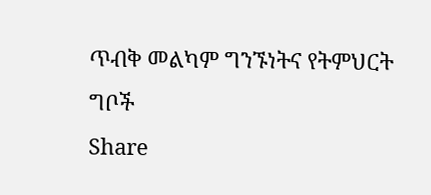ጥብቅ መልካም ግንኙነትና የትምህርት ግቦች
Share